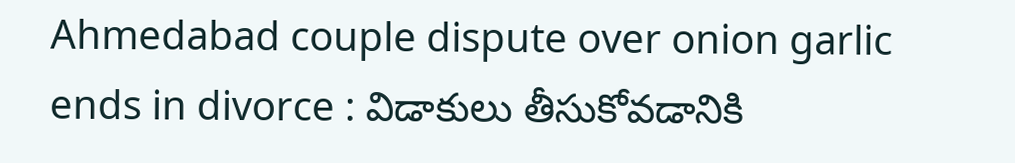Ahmedabad couple dispute over onion garlic ends in divorce : విడాకులు తీసుకోవడానికి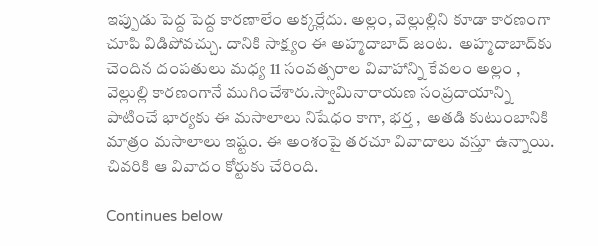ఇప్పుడు పెద్ద పెద్ద కారణాలేం అక్కర్లేదు. అల్లం, వెల్లుల్లిని కూడా కారణంగా చూపి విడిపోవచ్చు. దానికి సాక్ష్యం ఈ అహ్మదాబాద్ జంట.  అహ్మదాబాద్‌కు చెందిన దంపతులు మధ్య 11 సంవత్సరాల వివాహాన్ని కేవలం అల్లం , వెల్లుల్లి కారణంగానే ముగించేశారు.స్వామినారాయణ సంప్రదాయాన్ని పాటించే భార్యకు ఈ మసాలాలు నిషేధం కాగా, భర్త ,  అతడి కుటుంబానికి మాత్రం మసాలాలు ఇష్టం. ఈ అంశంపై తరచూ వివాదాలు వస్తూ ఉన్నాయి. చివరికి ఆ వివాదం కోర్టుకు చేరింది.

Continues below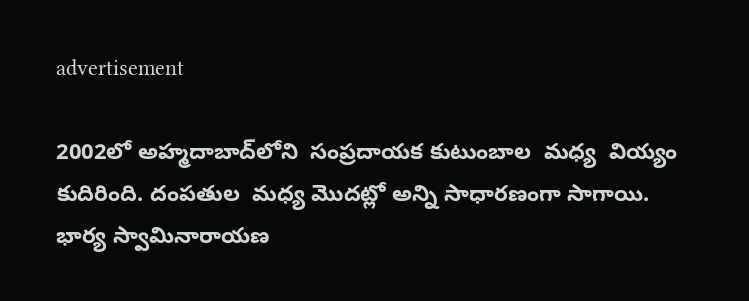advertisement

2002లో అహ్మదాబాద్‌లోని  సంప్రదాయక కుటుంబాల  మధ్య  వియ్యం కుదిరింది. దంపతుల  మధ్య మొదట్లో అన్ని సాధారణంగా సాగాయి. భార్య స్వామినారాయణ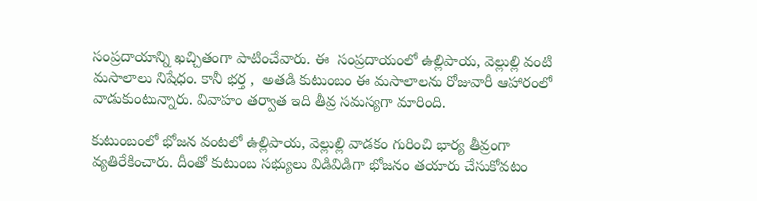సంప్రదాయాన్ని ఖచ్చితంగా పాటించేవారు. ఈ  సంప్రదాయంలో ఉల్లిపాయ, వెల్లుల్లి వంటి మసాలాలు నిషేధం. కానీ భర్త ,  అతడి కుటుంబం ఈ మసాలాలను రోజువారీ ఆహారంలో వాడుకుంటున్నారు. వివాహం తర్వాత ఇది తీవ్ర సమస్యగా మారింది.

కుటుంబంలో భోజన వంటలో ఉల్లిపాయ, వెల్లుల్లి వాడకం గురించి భార్య తీవ్రంగా వ్యతిరేకించారు. దీంతో కుటుంబ సభ్యులు విడివిడిగా భోజనం తయారు చేసుకోవటం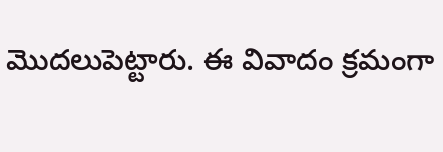మొదలుపెట్టారు. ఈ వివాదం క్రమంగా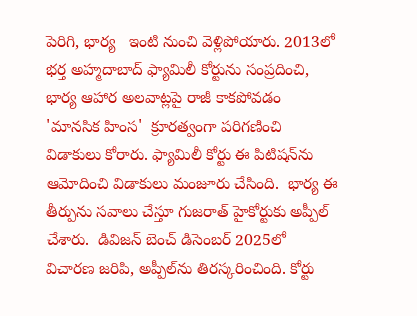పెరిగి, భార్య   ఇంటి నుంచి వెళ్లిపోయారు. 2013లో భర్త అహ్మదాబాద్ ఫ్యామిలీ కోర్టును సంప్రదించి, భార్య ఆహార అలవాట్లపై రాజీ కాకపోవడం 'మానసిక హింస'  క్రూరత్వంగా పరిగణించి విడాకులు కోరారు. ఫ్యామిలీ కోర్టు ఈ పిటిషన్‌ను ఆమోదించి విడాకులు మంజూరు చేసింది.  భార్య ఈ తీర్పును సవాలు చేస్తూ గుజరాత్ హైకోర్టుకు అప్పీల్ చేశారు.  డివిజన్ బెంచ్ డిసెంబర్ 2025లో విచారణ జరిపి, అప్పీల్‌ను తిరస్కరించింది. కోర్టు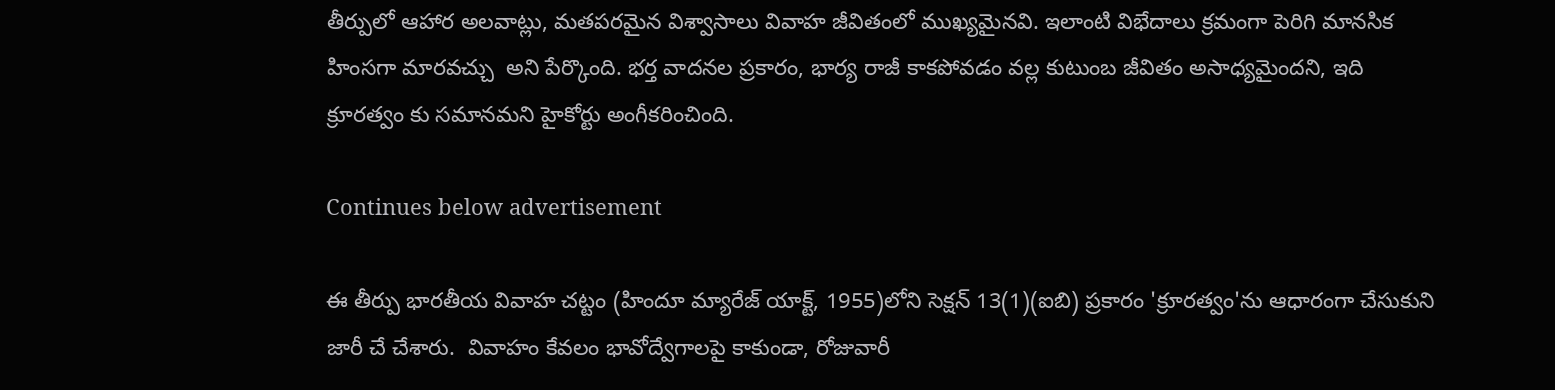తీర్పులో ఆహార అలవాట్లు, మతపరమైన విశ్వాసాలు వివాహ జీవితంలో ముఖ్యమైనవి. ఇలాంటి విభేదాలు క్రమంగా పెరిగి మానసిక హింసగా మారవచ్చు  అని పేర్కొంది. భర్త వాదనల ప్రకారం, భార్య రాజీ కాకపోవడం వల్ల కుటుంబ జీవితం అసాధ్యమైందని, ఇది  క్రూరత్వం కు సమానమని హైకోర్టు అంగీకరించింది.

Continues below advertisement

ఈ తీర్పు భారతీయ వివాహ చట్టం (హిందూ మ్యారేజ్ యాక్ట్, 1955)లోని సెక్షన్ 13(1)(ఐబి) ప్రకారం 'క్రూరత్వం'ను ఆధారంగా చేసుకుని జారీ చే చేశారు.  వివాహం కేవలం భావోద్వేగాలపై కాకుండా, రోజువారీ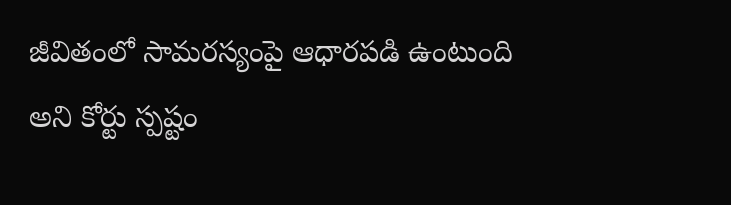జీవితంలో సామరస్యంపై ఆధారపడి ఉంటుంది అని కోర్టు స్పష్టం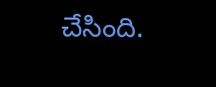చేసింది.